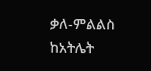ቃለ-ምልልስ ከአትሌት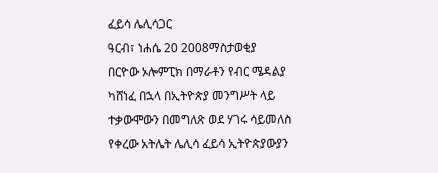ፈይሳ ሌሊሳጋር
ዓርብ፣ ነሐሴ 20 2008ማስታወቂያ
በርዮው ኦሎምፒክ በማራቶን የብር ሜዳልያ ካሸነፈ በኋላ በኢትዮጵያ መንግሥት ላይ ተቃውሞውን በመግለጽ ወደ ሃገሩ ሳይመለስ የቀረው አትሌት ሌሊሳ ፈይሳ ኢትዮጵያውያን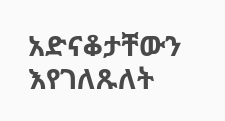አድናቆታቸውን እየገለጹለት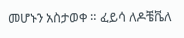መሆኑን አስታወቀ ። ፈይሳ ለዶቼቬለ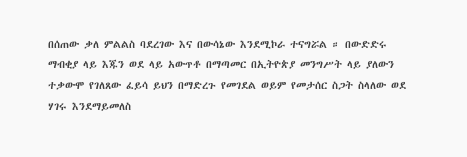በሰጠው ቃለ ምልልስ ባደረገው እና በውሳኔው እንደሚኮራ ተናግሯል ። በውድድሩ ማብቂያ ላይ እጁን ወደ ላይ አውጥቶ በማጣመር በኢትዮጵያ መንግሥት ላይ ያለውን ተቃውሞ የገለጸው ፈይሳ ይህን በማድረጉ የመገደል ወይም የመታሰር ስጋት ስላለው ወደ ሃገሩ እንደማይመለስ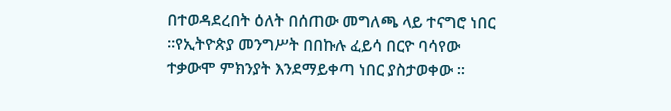በተወዳደረበት ዕለት በሰጠው መግለጫ ላይ ተናግሮ ነበር ።የኢትዮጵያ መንግሥት በበኩሉ ፈይሳ በርዮ ባሳየው ተቃውሞ ምክንያት እንደማይቀጣ ነበር ያስታወቀው ።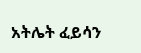አትሌት ፈይሳን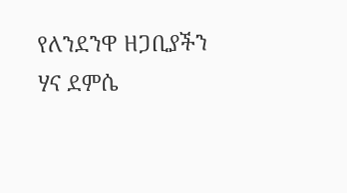የለንደንዋ ዘጋቢያችን ሃና ደምሴ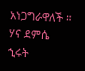አነጋግራዋለች ።
ሃና ደምሴ
ኂሩት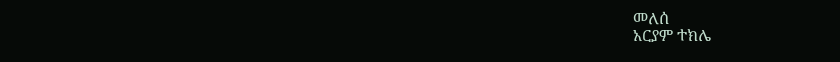መለሰ
አርያም ተክሌ